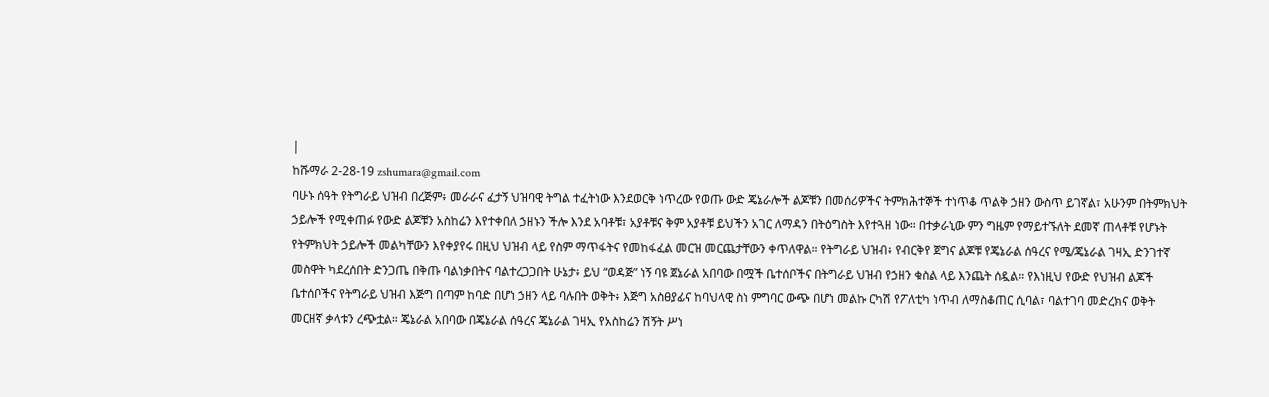|
ከሹማራ 2-28-19 zshumara@gmail.com
ባሁኑ ሰዓት የትግራይ ህዝብ በረጅም፥ መራራና ፈታኝ ህዝባዊ ትግል ተፈትነው እንደወርቅ ነጥረው የወጡ ውድ ጄኔራሎች ልጆቹን በመሰሪዎችና ትምክሕተኞች ተነጥቆ ጥልቅ ኃዘን ውስጥ ይገኛል፣ አሁንም በትምክህት ኃይሎች የሚቀጠፉ የውድ ልጆቹን አስከሬን እየተቀበለ ኃዘኑን ችሎ እንደ አባቶቹ፣ አያቶቹና ቅም አያቶቹ ይህችን አገር ለማዳን በትዕግስት እየተጓዘ ነው። በተቃራኒው ምን ግዜም የማይተኙለት ደመኛ ጠላቶቹ የሆኑት የትምክህት ኃይሎች መልካቸውን እየቀያየሩ በዚህ ህዝብ ላይ የስም ማጥፋትና የመከፋፈል መርዝ መርጨታቸውን ቀጥለዋል። የትግራይ ህዝብ፥ የብርቅየ ጀግና ልጆቹ የጄኔራል ሰዓረና የሜ/ጄኔራል ገዛኢ ድንገተኛ መስዋት ካደረሰበት ድንጋጤ በቅጡ ባልነቃበትና ባልተረጋጋበት ሁኔታ፥ ይህ “ወዳጅ” ነኝ ባዩ ጀኔራል አበባው በሟች ቤተሰቦችና በትግራይ ህዝብ የኃዘን ቁስል ላይ እንጨት ሰዷል። የእነዚህ የውድ የህዝብ ልጆች ቤተሰቦችና የትግራይ ህዝብ እጅግ በጣም ከባድ በሆነ ኃዘን ላይ ባሉበት ወቅት፥ እጅግ አስፀያፊና ከባህላዊ ስነ ምግባር ውጭ በሆነ መልኩ ርካሽ የፖለቲካ ነጥብ ለማስቆጠር ሲባል፣ ባልተገባ መድረክና ወቅት መርዘኛ ቃላቱን ረጭቷል። ጄኔራል አበባው በጄኔራል ሰዓረና ጄኔራል ገዛኢ የአስከሬን ሽኝት ሥነ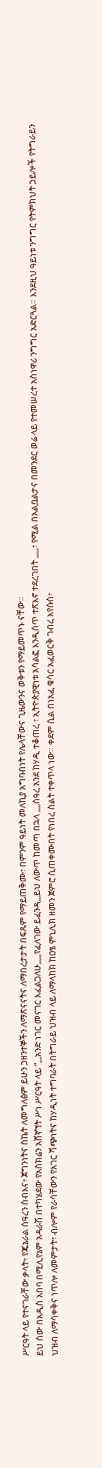ሥርዓት ላይ የተናገራቸው ቃላት፥ የጄኔራል ሰዓረን ስብእና፥ ጀግንነትና ስኬት ለመግለፅም ይሁን ኃዘንተኞችን ለማጽናናትና ለማበረታታት በፍጹም የማይጠቅሙ፣ በምንም ዓይነት መለኪያ አግባብነት የሌላቸውና ጊዜውንና ወቅቱን የማይመጥኑ ናቸው።
ይህ ሰው በአዲስ አበባ በሚሊየኔም አዳራሽ በተካሄደው የአስክሬን አሸኛኘት ሥነ ሥርዓት ላይ “,,,አንድ ነገር መናገር እፈልጋለሁ,,,,,የፈለገው ይፈንዳ,,,ይህ ለውጥ ከመጣ በኋላ ,,,,ሰዓረ አንደ ከሃዲ ተቆጠረ ፣ ኢትዮጵያዊነቱ አሳልፎ እንዲሰጥ ተጽእኖ ተደረገበት ,,,,,፣ የሚል በአልቧልታና በመንደር ወሬ ላይ የተመሠረተ አስነዋሪ ንግግር አድርጓል። እንደዚህ ዓይነቱ ንግግር የትምክህት ኃይሎች የትግራይን ህዝብ ለማሳቀቅና ነጥሎ ለመምታት፣ ብሎም የራሳቸውን የአገር ሻጭነትና ከሃዲነት ተግባራት በትግራይ ህዝብ ላይ ለማላከክ ከዐፄ ምኒሊክ ዘመን ጀምሮ ሲጠቀሙበት የነበረ ስልት ተቀጥላ ነው። ቀደም ሲል በነአፈ ቄሳር አፈወርቅ ገብረ እየሱስ፥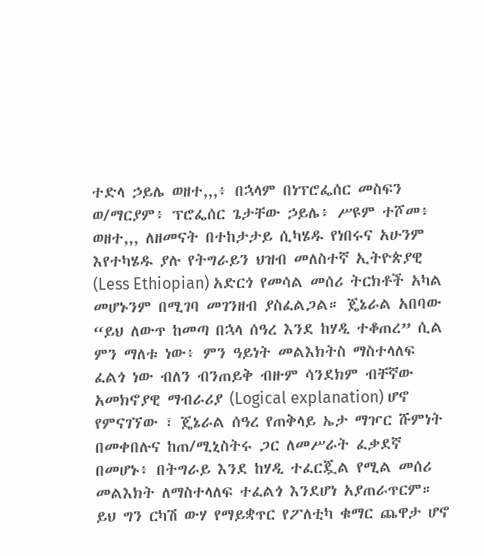ተድላ ኃይሌ ወዘተ,,,፥ በኋላም በነፕሮፌሰር መስፍን ወ/ማርያም፥ ፕሮፌሰር ጌታቸው ኃይሌ፥ ሥዩም ተሾመ፥ ወዘተ,,, ለዘመናት በተከታታይ ሲካሄዱ የነበሩና አሁንም እየተካሄዱ ያሉ የትግራይን ህዝብ መለስተኛ ኢትዮጵያዊ (Less Ethiopian) አድርጎ የመሳል መሰሪ ትርክቶች አካል መሆኑንም በሚገባ መገንዘብ ያስፈልጋል። ጄኔራል አበባው “ይህ ለውጥ ከመጣ በኋላ ሰዓረ እንደ ከሃዲ ተቆጠረ” ሲል ምን ማለቱ ነው፥ ምን ዓይነት መልእክትስ ማስተላለፍ ፈልጎ ነው ብለን ብንጠይቅ ብዙም ሳንደክም ብቸኛው አመክኖያዊ ማብራሪያ (Logical explanation) ሆኖ የምናገኘው ፣ ጄኔራል ሰዓረ የጠቅላይ ኤታ ማዦር ሹምነት በመቀበሉና ከጠ/ሚኒስትሩ ጋር ለመሥራት ፈቃደኛ በመሆኑ፥ በትግራይ እንደ ከሃዲ ተፈርጇል የሚል መሰሪ መልእክት ለማስተላለፍ ተፈልጎ እንደሆነ አያጠራጥርም። ይህ ግን ርካሽ ውሃ የማይቋጥር የፖለቲካ ቁማር ጨዋታ ሆኖ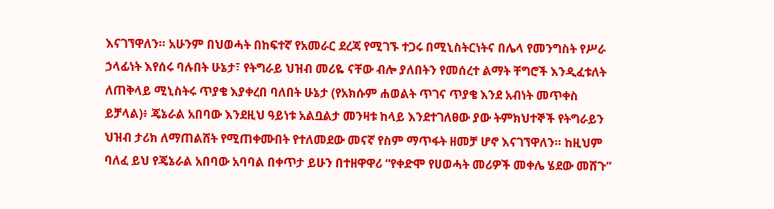እናገኘዋለን። አሁንም በህወሓት በከፍተኛ የአመራር ደረጃ የሚገኙ ተጋሩ በሚኒስትርነትና በሌላ የመንግስት የሥራ ኃላፊነት እየሰሩ ባሉበት ሁኔታ፣ የትግራይ ህዝብ መሪዬ ናቸው ብሎ ያለበትን የመሰረተ ልማት ቸግሮች እንዲፈቱለት ለጠቅላይ ሚኒስትሩ ጥያቄ እያቀረበ ባለበት ሁኔታ (የአክሱም ሐወልት ጥገና ጥያቄ እንደ አብነት መጥቀስ ይቻላል)፥ ጄኔራል አበባው እንደዚህ ዓይነቱ አልቧልታ መንዛቱ ከላይ እንደተገለፀው ያው ትምክህተኞች የትግራይን ህዝብ ታሪክ ለማጠልሸት የሚጠቀሙበት የተለመደው መናኛ የስም ማጥፋት ዘመቻ ሆኖ እናገኘዋለን። ከዚህም ባለፈ ይህ የጄኔራል አበባው አባባል በቀጥታ ይሁን በተዘዋዋሪ “የቀድሞ የሀወሓት መሪዎች መቀሌ ሄደው መሸጉ”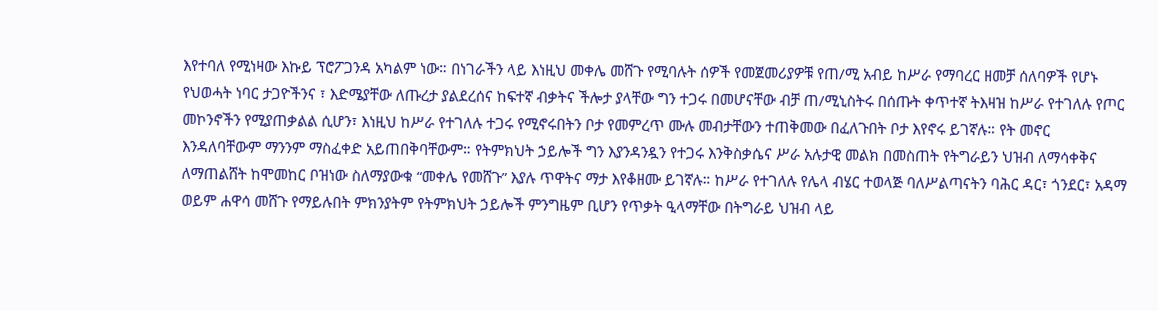እየተባለ የሚነዛው እኩይ ፕሮፖጋንዳ አካልም ነው። በነገራችን ላይ እነዚህ መቀሌ መሸጉ የሚባሉት ሰዎች የመጀመሪያዎቹ የጠ/ሚ አብይ ከሥራ የማባረር ዘመቻ ሰለባዎች የሆኑ የህወሓት ነባር ታጋዮችንና ፣ እድሜያቸው ለጡረታ ያልደረሰና ከፍተኛ ብቃትና ችሎታ ያላቸው ግን ተጋሩ በመሆናቸው ብቻ ጠ/ሚኒስትሩ በሰጡት ቀጥተኛ ትእዛዝ ከሥራ የተገለሉ የጦር መኮንኖችን የሚያጠቃልል ሲሆን፣ እነዚህ ከሥራ የተገለሉ ተጋሩ የሚኖሩበትን ቦታ የመምረጥ ሙሉ መብታቸውን ተጠቅመው በፈለጉበት ቦታ እየኖሩ ይገኛሉ። የት መኖር እንዳለባቸውም ማንንም ማስፈቀድ አይጠበቅባቸውም። የትምክህት ኃይሎች ግን እያንዳንዷን የተጋሩ እንቅስቃሴና ሥራ አሉታዊ መልክ በመስጠት የትግራይን ህዝብ ለማሳቀቅና ለማጠልሸት ከሞመከር ቦዝነው ስለማያውቁ “መቀሌ የመሸጉ” እያሉ ጥዋትና ማታ እየቆዘሙ ይገኛሉ። ከሥራ የተገለሉ የሌላ ብሄር ተወላጅ ባለሥልጣናትን ባሕር ዳር፣ ጎንደር፣ አዳማ ወይም ሐዋሳ መሸጉ የማይሉበት ምክንያትም የትምክህት ኃይሎች ምንግዜም ቢሆን የጥቃት ዒላማቸው በትግራይ ህዝብ ላይ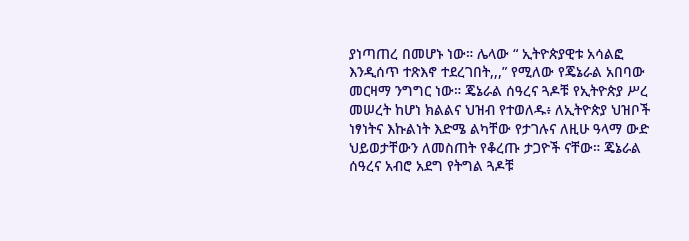ያነጣጠረ በመሆኑ ነው። ሌላው “ ኢትዮጵያዊቱ አሳልፎ እንዲሰጥ ተጽእኖ ተደረገበት,,,” የሚለው የጄኔራል አበባው መርዛማ ንግግር ነው። ጄኔራል ሰዓረና ጓዶቹ የኢትዮጵያ ሥረ መሠረት ከሆነ ክልልና ህዝብ የተወለዱ፥ ለኢትዮጵያ ህዝቦች ነፃነትና እኩልነት እድሜ ልካቸው የታገሉና ለዚሁ ዓላማ ውድ ህይወታቸውን ለመስጠት የቆረጡ ታጋዮች ናቸው። ጄኔራል ሰዓረና አብሮ አደግ የትግል ጓዶቹ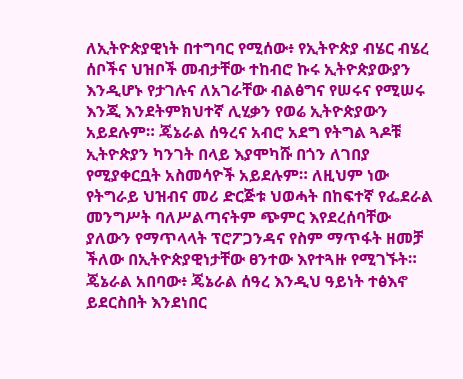ለኢትዮጵያዊነት በተግባር የሚሰው፥ የኢትዮጵያ ብሄር ብሄረ ሰቦችና ህዝቦች መብታቸው ተከብሮ ኩሩ ኢትዮጵያውያን እንዲሆኑ የታገሉና ለአገራቸው ብልፅግና የሠሩና የሚሠሩ እንጂ እንደትምክህተኛ ሊሂቃን የወሬ ኢትዮጵያውን አይደሉም። ጄኔራል ሰዓረና አብሮ አደግ የትግል ጓዶቹ ኢትዮጵያን ካንገት በላይ እያሞካሹ በጎን ለገበያ የሚያቀርቧት አስመሳዮች አይደሉም። ለዚህም ነው የትግራይ ህዝብና መሪ ድርጅቱ ህወሓት በከፍተኛ የፌደራል መንግሥት ባለሥልጣናትም ጭምር እየደረሰባቸው ያለውን የማጥላላት ፕሮፖጋንዳና የስም ማጥፋት ዘመቻ ችለው በኢትዮጵያዊነታቸው ፀንተው እየተጓዙ የሚገኙት።
ጄኔራል አበባው፥ ጄኔራል ሰዓረ እንዲህ ዓይነት ተፅእኖ ይደርስበት እንደነበር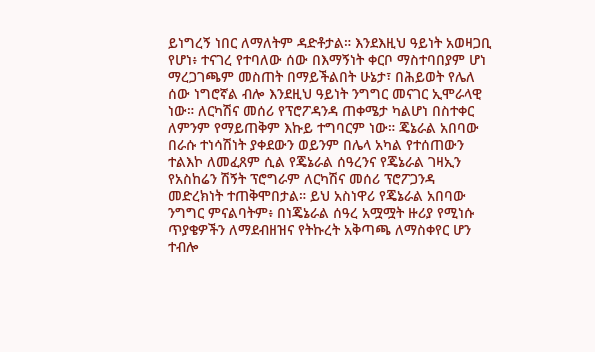ይነግረኝ ነበር ለማለትም ዳድቶታል። እንደእዚህ ዓይነት አወዛጋቢ የሆነ፥ ተናገረ የተባለው ሰው በእማኝነት ቀርቦ ማስተባበያም ሆነ ማረጋገጫም መስጠት በማይችልበት ሁኔታ፣ በሕይወት የሌለ ሰው ነግሮኛል ብሎ እንደዚህ ዓይነት ንግግር መናገር ኢሞራላዊ ነው። ለርካሽና መሰሪ የፕሮፖዳንዳ ጠቀሜታ ካልሆነ በስተቀር ለምንም የማይጠቅም እኩይ ተግባርም ነው። ጄኔራል አበባው በራሱ ተነሳሽነት ያቀደውን ወይንም በሌላ አካል የተሰጠውን ተልእኮ ለመፈጸም ሲል የጄኔራል ሰዓረንና የጄኔራል ገዛኢን የአስከሬን ሽኝት ፕሮግራም ለርካሽና መሰሪ ፕሮፖጋንዳ መድረክነት ተጠቅሞበታል። ይህ አስነዋሪ የጄኔራል አበባው ንግግር ምናልባትም፥ በነጄኔራል ሰዓረ አሟሟት ዙሪያ የሚነሱ ጥያቄዎችን ለማደብዘዝና የትኩረት አቅጣጫ ለማስቀየር ሆን ተብሎ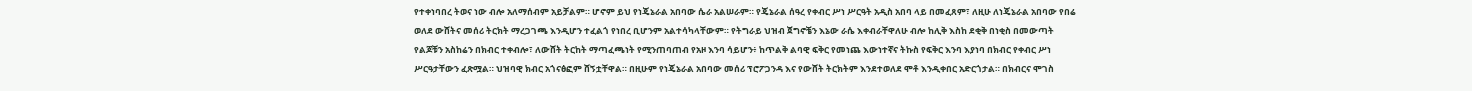የተቀነባበረ ትወና ነው ብሎ አለማሰብም አይቻልም። ሆኖም ይህ የነጄኔራል አበባው ሴራ አልሠራም። የጄኔራል ሰዓረ የቀብር ሥነ ሥርዓት አዲስ አበባ ላይ በመፈጸም፣ ለዚሁ ለነጄኔራል አበባው የበሬ ወለደ ውሸትና መሰሪ ትርክት ማረጋገጫ እንዲሆን ተፈልጎ የነበረ ቢሆንም አልተሳካላቸውም። የትግራይ ህዝብ ጀግኖቼን እኔው ራሴ እቀብራቸዋለሁ ብሎ ከሊቅ እስከ ደቂቅ በነቂስ በመውጣት የልጆቹን አስከሬን በክብር ተቀብሎ፣ ለውሸት ትርከት ማጣፈጫነት የሚንጠባጠብ የአዞ እንባ ሳይሆን፥ ከጥልቅ ልባዊ ፍቅር የመነጨ እውነተኛና ትኩስ የፍቅር እንባ እያነባ በክብር የቀብር ሥነ ሥርዓታቸውን ፈጽሟል። ህዝባዊ ክብር አጎናፅፎም ሸኝቷቸዋል። በዚሁም የነጄኔራል አበባው መሰሪ ፕሮፖጋንዳ እና የውሸት ትርክትም እንደተወለደ ሞቶ እንዲቀበር አድርጎታል። በክብርና ሞገስ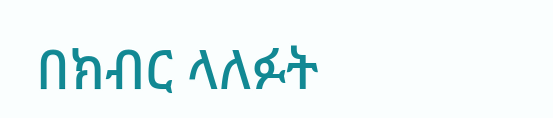በክብር ላለፉት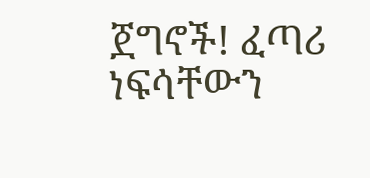ጀግኖች! ፈጣሪ ነፍሳቸውን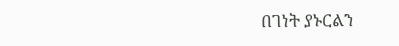በገነት ያኑርልን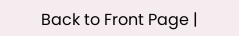Back to Front Page |